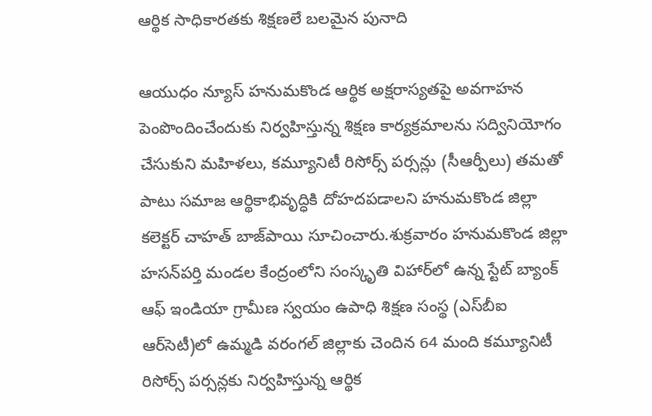ఆర్థిక సాధికారతకు శిక్షణలే బలమైన పునాది

ఆయుధం న్యూస్ హనుమకొండ ఆర్థిక అక్షరాస్యతపై అవగాహన పెంపొందించేందుకు నిర్వహిస్తున్న శిక్షణ కార్యక్రమాలను సద్వినియోగం చేసుకుని మహిళలు, కమ్యూనిటీ రిసోర్స్ పర్సన్లు (సీఆర్పీలు) తమతో పాటు సమాజ ఆర్థికాభివృద్ధికి దోహదపడాలని హనుమకొండ జిల్లా కలెక్టర్ చాహత్ బాజ్‌పాయి సూచించారు.శుక్రవారం హనుమకొండ జిల్లా హసన్‌పర్తి మండల కేంద్రంలోని సంస్కృతి విహార్‌లో ఉన్న స్టేట్ బ్యాంక్ ఆఫ్ ఇండియా గ్రామీణ స్వయం ఉపాధి శిక్షణ సంస్థ (ఎస్‌బీఐ ఆర్‌సెటీ)లో ఉమ్మడి వరంగల్ జిల్లాకు చెందిన 64 మంది కమ్యూనిటీ రిసోర్స్ పర్సన్లకు నిర్వహిస్తున్న ఆర్థిక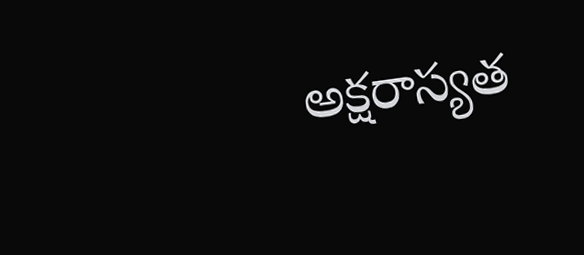అక్షరాస్యత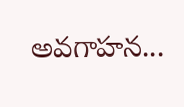అవగాహన...